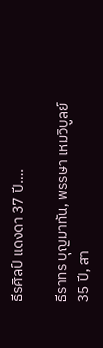ธีรศิลป์ แดงดา 37 ปี….

ธีราทร บุญมาทัน, พรรษา เหมวิบูลย์ 35 ปี, สา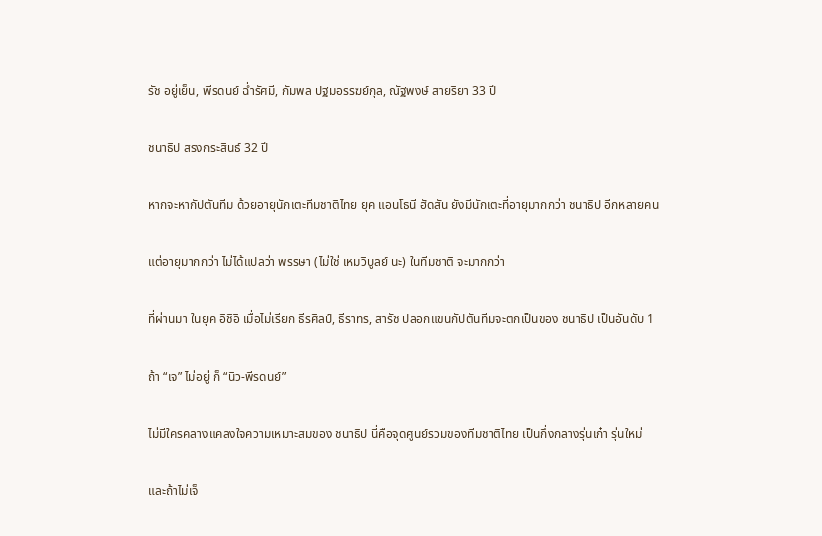รัช อยู่เย็น, พีรดนย์ ฉ่ำรัศมี, กัมพล ปฐมอรรฆย์กุล, ณัฐพงษ์ สายริยา 33 ปี

ชนาธิป สรงกระสินธ์ 32 ปี

หากจะหากัปตันทีม ด้วยอายุนักเตะทีมชาติไทย ยุค แอนโธนี ฮัดสัน ยังมีนักเตะที่อายุมากกว่า ชนาธิป อีกหลายคน

แต่อายุมากกว่า ไม่ได้แปลว่า พรรษา (ไม่ใช่ เหมวิบูลย์ นะ) ในทีมชาติ จะมากกว่า

ที่ผ่านมา ในยุค อิชิอิ เมื่อไม่เรียก ธีรศิลป์, ธีราทร, สารัช ปลอกแขนกัปตันทีมจะตกเป็นของ ชนาธิป เป็นอันดับ 1

ถ้า “เจ” ไม่อยู่ ก็ “นิว-พีรดนย์”

ไม่มีใครคลางแคลงใจความเหมาะสมของ ชนาธิป นี่คือจุดศูนย์รวมของทีมชาติไทย เป็นกึ่งกลางรุ่นเก๋า รุ่นใหม่

และถ้าไม่เจ็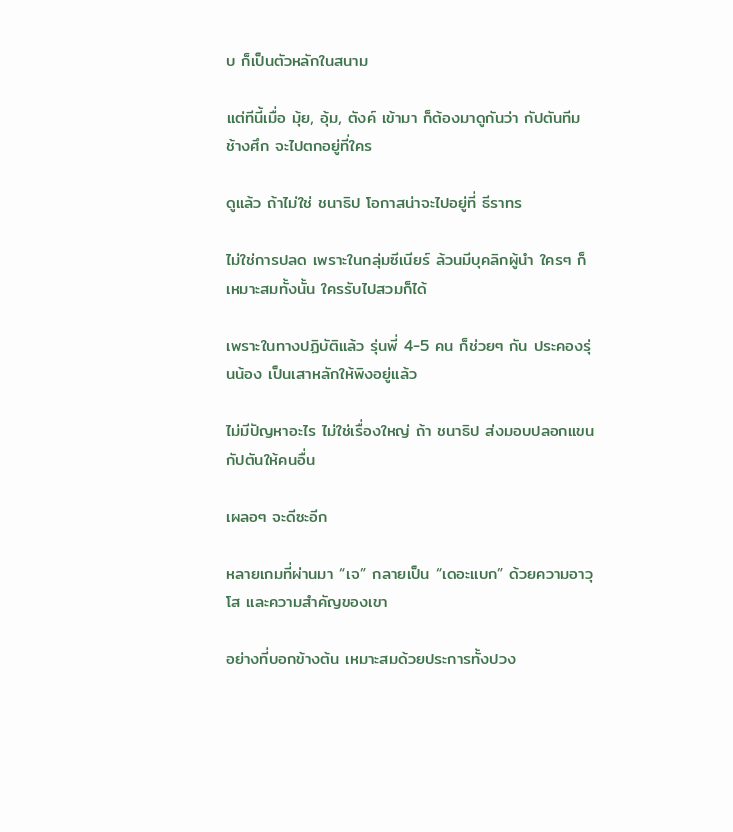บ ก็เป็นตัวหลักในสนาม

แต่ทีนี้เมื่อ มุ้ย, อุ้ม, ตังค์ เข้ามา ก็ต้องมาดูกันว่า กัปตันทีมช้างศึก จะไปตกอยู่ที่ใคร

ดูแล้ว ถ้าไม่ใช่ ชนาธิป โอกาสน่าจะไปอยู่ที่ ธีราทร

ไม่ใช่การปลด เพราะในกลุ่มซีเนียร์ ล้วนมีบุคลิกผู้นำ ใครๆ ก็เหมาะสมทั้งนั้น ใครรับไปสวมก็ได้

เพราะในทางปฏิบัติแล้ว รุ่นพี่ 4-5 คน ก็ช่วยๆ กัน ประคองรุ่นน้อง เป็นเสาหลักให้พิงอยู่แล้ว

ไม่มีปัญหาอะไร ไม่ใช่เรื่องใหญ่ ถ้า ชนาธิป ส่งมอบปลอกแขนกัปตันให้คนอื่น

เผลอๆ จะดีซะอีก

หลายเกมที่ผ่านมา “เจ” กลายเป็น “เดอะแบก” ด้วยความอาวุโส และความสำคัญของเขา

อย่างที่บอกข้างต้น เหมาะสมด้วยประการทั้งปวง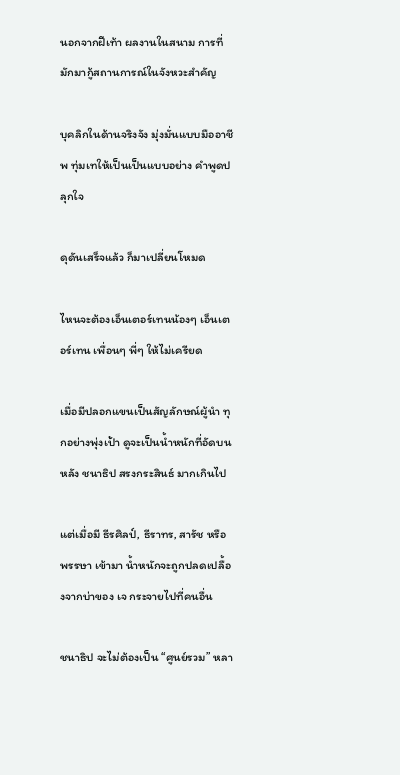นอกจากฝีเท้า ผลงานในสนาม การที่มักมากู้สถานการณ์ในจังหวะสำคัญ

บุคลิกในด้านจริงจัง มุ่งมั่นแบบมืออาชีพ ทุ่มเทให้เป็นเป็นแบบอย่าง คำพูดปลุกใจ

ดุดันเสร็จแล้ว ก็มาเปลี่ยนโหมด

ไหนจะต้องเอ็นเตอร์เทนน้องๆ เอ็นเตอร์เทน เพื่อนๆ พี่ๆ ให้ไม่เครียด

เมื่อมีปลอกแขนเป็นสัญลักษณ์ผู้นำ ทุกอย่างพุ่งเป้า ดูจะเป็นน้ำหนักที่อัดบนหลัง ชนาธิป สรงกระสินธ์ มากเกินไป

แต่เมื่อมี ธีรศิลป์, ธีราทร, สารัช หรือ พรรษา เข้ามา น้ำหนักจะถูกปลดเปลื้องจากบ่าของ เจ กระจายไปที่คนอื่น

ชนาธิป จะไม่ต้องเป็น “ศูนย์รวม” หลา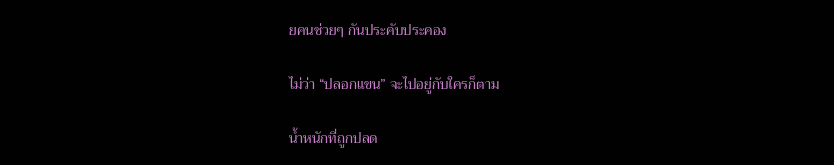ยคนช่วยๆ กันประคับประคอง

ไม่ว่า “ปลอกแขน” จะไปอยู่กับใครก็ตาม

น้ำหนักที่ถูกปลด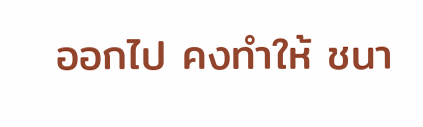ออกไป คงทำให้ ชนา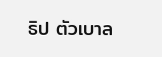ธิป ตัวเบาล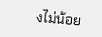งไม่น้อย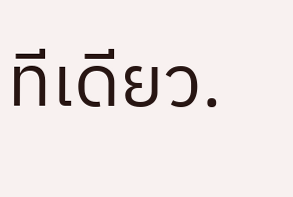ทีเดียว.